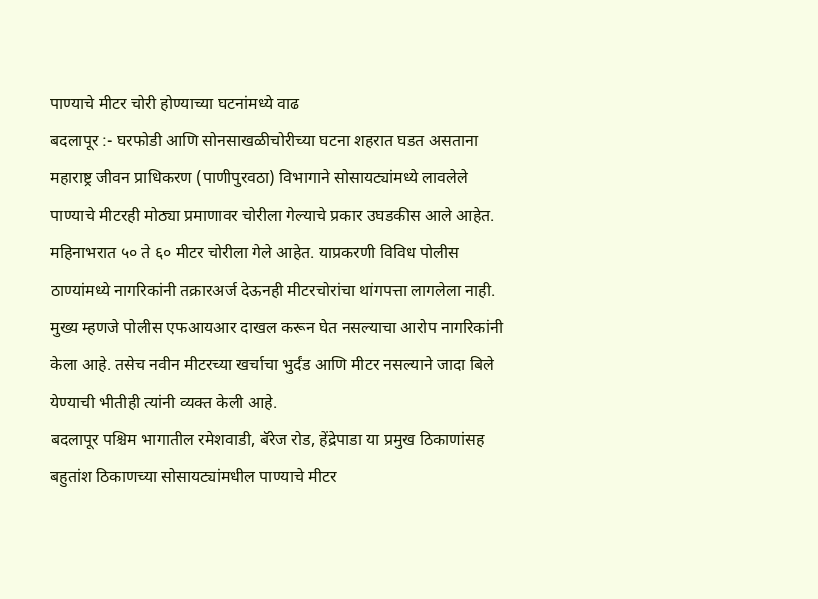पाण्याचे मीटर चोरी होण्याच्या घटनांमध्ये वाढ
बदलापूर :- घरफोडी आणि सोनसाखळीचोरीच्या घटना शहरात घडत असताना महाराष्ट्र जीवन प्राधिकरण (पाणीपुरवठा) विभागाने सोसायट्यांमध्ये लावलेले पाण्याचे मीटरही मोठ्या प्रमाणावर चोरीला गेल्याचे प्रकार उघडकीस आले आहेत. महिनाभरात ५० ते ६० मीटर चोरीला गेले आहेत. याप्रकरणी विविध पोलीस ठाण्यांमध्ये नागरिकांनी तक्रारअर्ज देऊनही मीटरचोरांचा थांगपत्ता लागलेला नाही. मुख्य म्हणजे पोलीस एफआयआर दाखल करून घेत नसल्याचा आरोप नागरिकांनी केला आहे. तसेच नवीन मीटरच्या खर्चाचा भुर्दंड आणि मीटर नसल्याने जादा बिले येण्याची भीतीही त्यांनी व्यक्त केली आहे.
बदलापूर पश्चिम भागातील रमेशवाडी, बॅरेज रोड, हेंद्रेपाडा या प्रमुख ठिकाणांसह बहुतांश ठिकाणच्या सोसायट्यांमधील पाण्याचे मीटर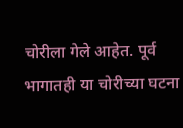चोरीला गेले आहेत. पूर्व भागातही या चोरीच्या घटना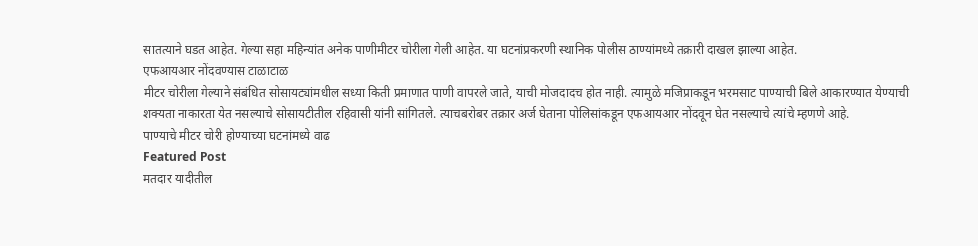सातत्याने घडत आहेत. गेल्या सहा महिन्यांत अनेक पाणीमीटर चोरीला गेली आहेत. या घटनांप्रकरणी स्थानिक पोलीस ठाण्यांमध्ये तक्रारी दाखल झाल्या आहेत.
एफआयआर नोंदवण्यास टाळाटाळ
मीटर चोरीला गेल्याने संबंधित सोसायट्यांमधील सध्या किती प्रमाणात पाणी वापरले जाते, याची मोजदादच होत नाही. त्यामुळे मजिप्राकडून भरमसाट पाण्याची बिले आकारण्यात येण्याची शक्यता नाकारता येत नसल्याचे सोसायटीतील रहिवासी यांनी सांगितले. त्याचबरोबर तक्रार अर्ज घेताना पोलिसांकडून एफआयआर नोंदवून घेत नसल्याचे त्यांचे म्हणणे आहे.
पाण्याचे मीटर चोरी होण्याच्या घटनांमध्ये वाढ
Featured Post
मतदार यादीतील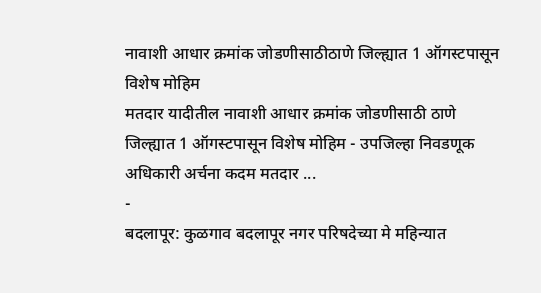नावाशी आधार क्रमांक जोडणीसाठीठाणे जिल्ह्यात 1 ऑगस्टपासून विशेष मोहिम
मतदार यादीतील नावाशी आधार क्रमांक जोडणीसाठी ठाणे जिल्ह्यात 1 ऑगस्टपासून विशेष मोहिम - उपजिल्हा निवडणूक अधिकारी अर्चना कदम मतदार ...
-
बदलापूर: कुळगाव बदलापूर नगर परिषदेच्या मे महिन्यात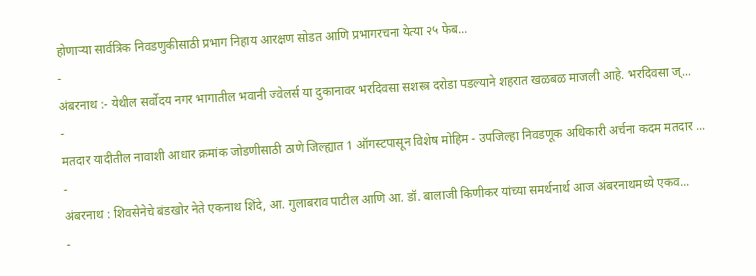होणाऱ्या सार्वत्रिक निवडणुकीसाठी प्रभाग निहाय आरक्षण सोडत आणि प्रभागरचना येत्या २५ फेब...
-
अंबरनाथ :- येथील सर्वोदय नगर भागातील भवानी ज्वेलर्स या दुकानावर भरदिवसा सशस्त्र दरोडा पडल्याने शहरात खळबळ माजली आहे. भरदिवसा ज्...
-
मतदार यादीतील नावाशी आधार क्रमांक जोडणीसाठी ठाणे जिल्ह्यात 1 ऑगस्टपासून विशेष मोहिम - उपजिल्हा निवडणूक अधिकारी अर्चना कदम मतदार ...
-
अंबरनाथ : शिवसेनेचे बंडखोर नेते एकनाथ शिंदे, आ. गुलाबराव पाटील आणि आ. डॉ. बालाजी किणीकर यांच्या समर्थनार्थ आज अंबरनाथमध्ये एकव...
-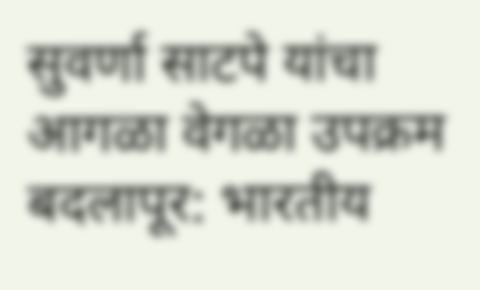सुवर्णा साटपे यांचा आगळा वेगळा उपक्रम बदलापूर: भारतीय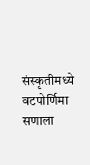संस्कृतीमध्ये वटपोर्णिमा सणाला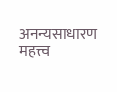अनन्यसाधारण महत्त्व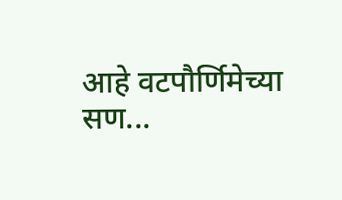आहे वटपौर्णिमेच्या सण...